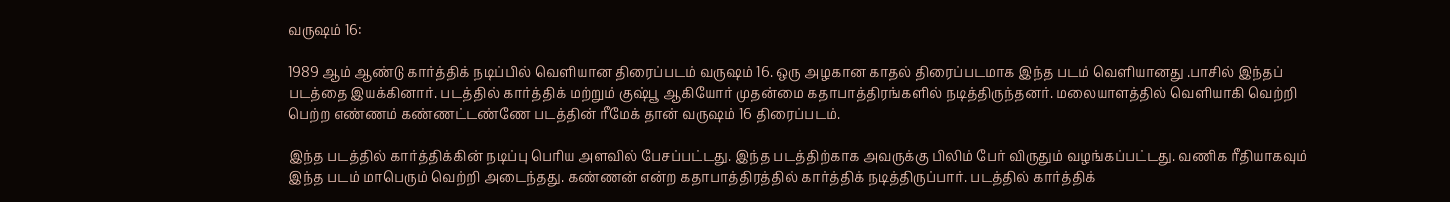வருஷம் 16:

1989 ஆம் ஆண்டு கார்த்திக் நடிப்பில் வெளியான திரைப்படம் வருஷம் 16. ஒரு அழகான காதல் திரைப்படமாக இந்த படம் வெளியானது .பாசில் இந்தப் படத்தை இயக்கினார். படத்தில் கார்த்திக் மற்றும் குஷ்பூ ஆகியோர் முதன்மை கதாபாத்திரங்களில் நடித்திருந்தனர். மலையாளத்தில் வெளியாகி வெற்றி பெற்ற எண்ணம் கண்ணட்டண்ணே படத்தின் ரீமேக் தான் வருஷம் 16 திரைப்படம்.

இந்த படத்தில் கார்த்திக்கின் நடிப்பு பெரிய அளவில் பேசப்பட்டது. இந்த படத்திற்காக அவருக்கு பிலிம் பேர் விருதும் வழங்கப்பட்டது. வணிக ரீதியாகவும் இந்த படம் மாபெரும் வெற்றி அடைந்தது. கண்ணன் என்ற கதாபாத்திரத்தில் கார்த்திக் நடித்திருப்பார். படத்தில் கார்த்திக்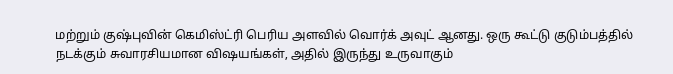மற்றும் குஷ்புவின் கெமிஸ்ட்ரி பெரிய அளவில் வொர்க் அவுட் ஆனது. ஒரு கூட்டு குடும்பத்தில் நடக்கும் சுவாரசியமான விஷயங்கள், அதில் இருந்து உருவாகும்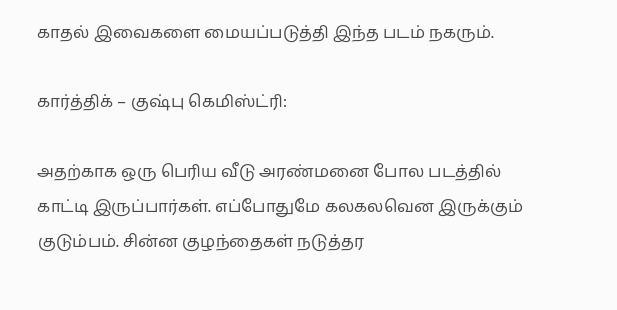காதல் இவைகளை மையப்படுத்தி இந்த படம் நகரும்.

கார்த்திக் – குஷ்பு கெமிஸ்ட்ரி:

அதற்காக ஒரு பெரிய வீடு அரண்மனை போல படத்தில் காட்டி இருப்பார்கள். எப்போதுமே கலகலவென இருக்கும் குடும்பம். சின்ன குழந்தைகள் நடுத்தர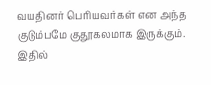வயதினர் பெரியவர்கள் என அந்த குடும்பமே குதூகலமாக இருக்கும். இதில்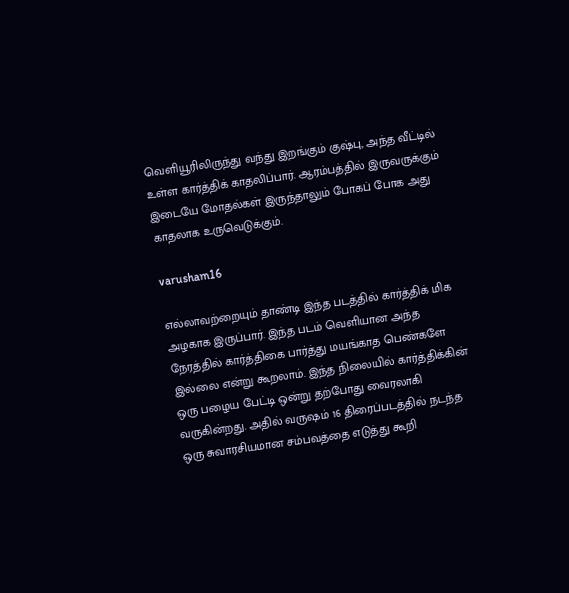வெளியூரிலிருந்து வந்து இறங்கும் குஷ்பு, அந்த வீட்டில் உள்ள கார்த்திக் காதலிப்பார். ஆரம்பத்தில் இருவருக்கும் இடையே மோதல்கள் இருந்தாலும் போகப் போக அது காதலாக உருவெடுக்கும்.

varusham16

எல்லாவற்றையும் தாண்டி இந்த படத்தில் கார்த்திக் மிக அழகாக இருப்பார். இந்த படம் வெளியான அந்த நேரத்தில் கார்த்திகை பார்த்து மயங்காத பெண்களே இல்லை என்று கூறலாம். இந்த நிலையில் கார்த்திக்கின் ஒரு பழைய பேட்டி ஒன்று தற்போது வைரலாகி வருகின்றது. அதில் வருஷம் 16 திரைப்படத்தில் நடந்த ஒரு சுவாரசியமான சம்பவத்தை எடுத்து கூறி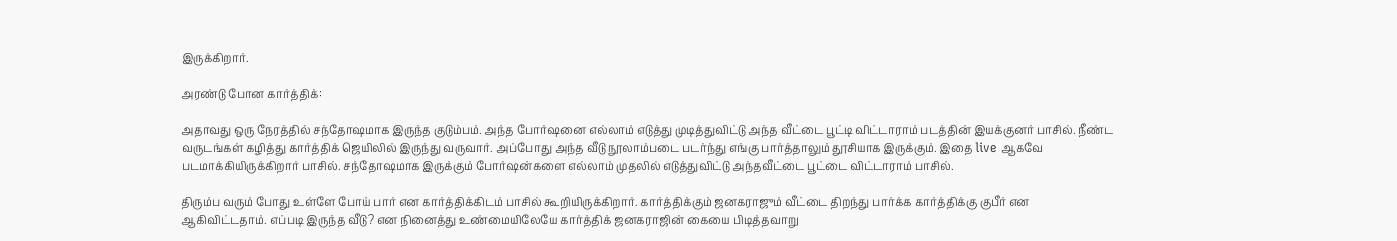இருக்கிறார்.

அரண்டு போன கார்த்திக்:

அதாவது ஒரு நேரத்தில் சந்தோஷமாக இருந்த குடும்பம். அந்த போர்ஷனை எல்லாம் எடுத்து முடித்துவிட்டு அந்த வீட்டை பூட்டி விட்டாராம் படத்தின் இயக்குனர் பாசில். நீண்ட வருடங்கள் கழித்து கார்த்திக் ஜெயிலில் இருந்து வருவார். அப்போது அந்த வீடு நூலாம்படை படர்ந்து எங்கு பார்த்தாலும் தூசியாக இருக்கும். இதை live ஆகவே படமாக்கியிருக்கிறார் பாசில். சந்தோஷமாக இருக்கும் போர்ஷன்களை எல்லாம் முதலில் எடுத்துவிட்டு அந்தவீட்டை பூட்டை விட்டாராம் பாசில்.

திரும்ப வரும் போது உள்ளே போய் பார் என கார்த்திக்கிடம் பாசில் கூறியிருக்கிறார். கார்த்திக்கும் ஜனகராஜும் வீட்டை திறந்து பார்க்க கார்த்திக்கு குபீர் என ஆகிவிட்டதாம். எப்படி இருந்த வீடு? என நினைத்து உண்மையிலேயே கார்த்திக் ஜனகராஜின் கையை பிடித்தவாறு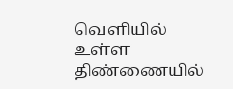வெளியில் உள்ள திண்ணையில்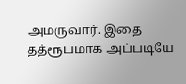அமருவார். இதை தத்ரூபமாக அப்படியே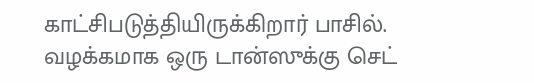காட்சிபடுத்தியிருக்கிறார் பாசில். வழக்கமாக ஒரு டான்ஸுக்கு செட்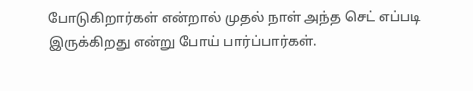போடுகிறார்கள் என்றால் முதல் நாள் அந்த செட் எப்படி இருக்கிறது என்று போய் பார்ப்பார்கள்.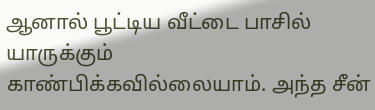ஆனால் பூட்டிய வீட்டை பாசில் யாருக்கும் காண்பிக்கவில்லையாம். அந்த சீன்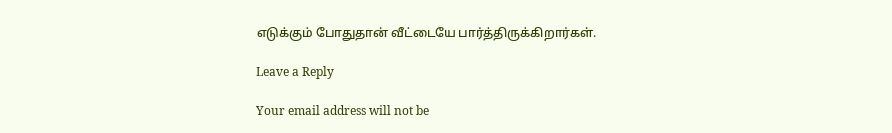எடுக்கும் போதுதான் வீட்டையே பார்த்திருக்கிறார்கள்.

Leave a Reply

Your email address will not be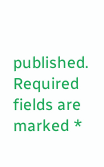published. Required fields are marked *